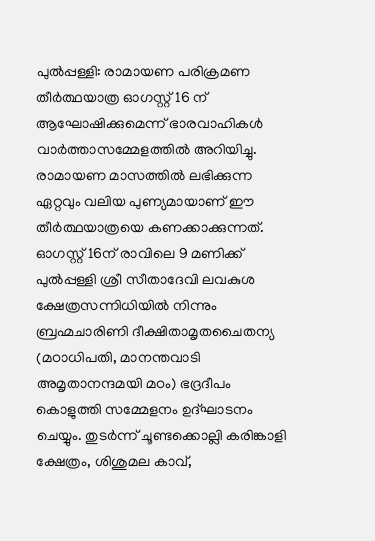പുൽപ്പള്ളി: രാമായണ പരിക്രമണ തീർത്ഥയാത്ര ഓഗസ്റ്റ് 16 ന് ആഘോഷിക്കുമെന്ന് ഭാരവാഹികൾ വാർത്താസമ്മേളത്തിൽ അറിയിച്ചു. രാമായണ മാസത്തിൽ ലഭിക്കുന്ന ഏറ്റവും വലിയ പുണ്യമായാണ് ഈ തീർത്ഥയാത്രയെ കണക്കാക്കുന്നത്. ഓഗസ്റ്റ് 16ന് രാവിലെ 9 മണിക്ക് പുൽപ്പള്ളി ശ്രീ സീതാദേവി ലവകുശ ക്ഷേത്രസന്നിധിയിൽ നിന്നും ബ്രഹ്മചാരിണി ദീക്ഷിതാമൃതചൈതന്യ (മഠാധിപതി, മാനന്തവാടി അമൃതാനന്ദമയി മഠം) ഭദ്രദീപം കൊളുത്തി സമ്മേളനം ഉദ്ഘാടനം ചെയ്യും. തുടർന്ന് ചൂണ്ടക്കൊല്ലി കരിങ്കാളി ക്ഷേത്രം, ശിശുമല കാവ്,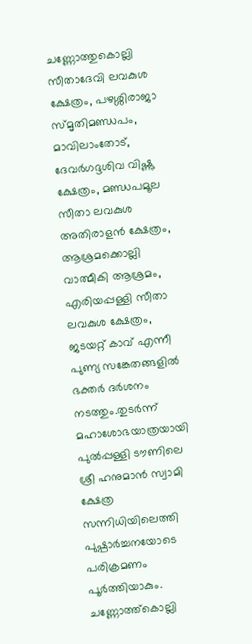ചണ്ണോത്തുകൊല്ലി സീതാദേവി ലവകുശ ക്ഷേത്രം, പഴശ്ശിരാജാ സ്മൃതിമണ്ഡപം, മാവിലാംതോട്, ദേവർഗദ്ദശിവ വിഷ്ണു ക്ഷേത്രം, മണ്ഡപമൂല സീതാ ലവകുശ അതിരാളൻ ക്ഷേത്രം, ആശ്രമക്കൊല്ലി വാത്മീകി ആശ്രമം, എരിയപ്പള്ളി സീതാ ലവകുശ ക്ഷേത്രം, ജടയറ്റ് കാവ് എന്നീ പുണ്യ സങ്കേതങ്ങളിൽ ഭക്തർ ദർശനം നടത്തും.തുടർന്ന് മഹാശോഭയാത്രയായി പുൽപ്പള്ളി ടൗണിലെ ശ്രീ ഹനുമാൻ സ്വാമി ക്ഷേത്ര സന്നിധിയിലെത്തി പുഷ്പാർച്ചനയോടെ പരിക്രമണം പൂർത്തിയാകും. ചണ്ണോത്ത്കൊല്ലി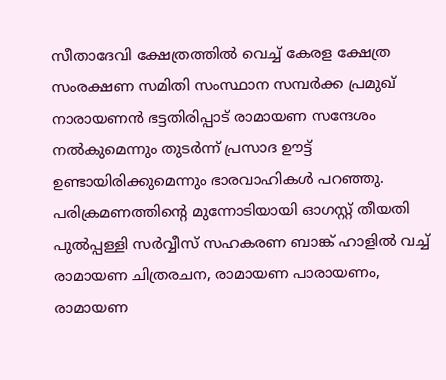സീതാദേവി ക്ഷേത്രത്തിൽ വെച്ച് കേരള ക്ഷേത്ര സംരക്ഷണ സമിതി സംസ്ഥാന സമ്പർക്ക പ്രമുഖ് നാരായണൻ ഭട്ടതിരിപ്പാട് രാമായണ സന്ദേശം നൽകുമെന്നും തുടർന്ന് പ്രസാദ ഊട്ട് ഉണ്ടായിരിക്കുമെന്നും ഭാരവാഹികൾ പറഞ്ഞു.
പരിക്രമണത്തിന്റെ മുന്നോടിയായി ഓഗസ്റ്റ് തീയതി പുൽപ്പള്ളി സർവ്വീസ് സഹകരണ ബാങ്ക് ഹാളിൽ വച്ച് രാമായണ ചിത്രരചന, രാമായണ പാരായണം, രാമായണ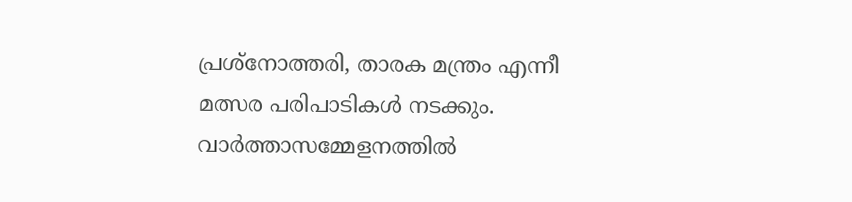പ്രശ്നോത്തരി, താരക മന്ത്രം എന്നീ മത്സര പരിപാടികൾ നടക്കും. വാർത്താസമ്മേളനത്തിൽ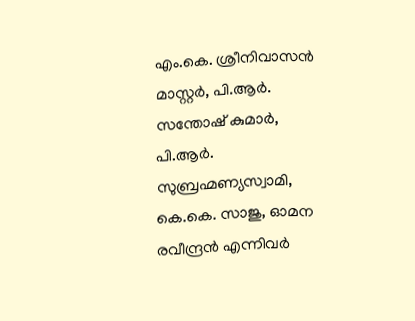എം.കെ. ശ്രീനിവാസൻ മാസ്റ്റർ, പി.ആർ. സന്തോഷ് കുമാർ, പി.ആർ. സുബ്രഹ്മണ്യസ്വാമി, കെ.കെ. സാജു, ഓമന രവീന്ദ്രൻ എന്നിവർ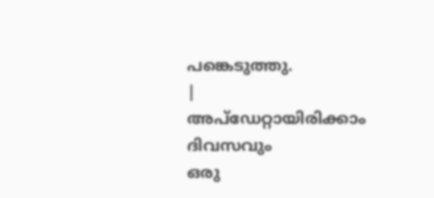പങ്കെടുത്തു.
|
അപ്ഡേറ്റായിരിക്കാം ദിവസവും
ഒരു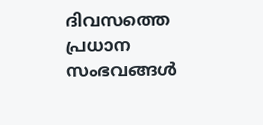ദിവസത്തെ പ്രധാന സംഭവങ്ങൾ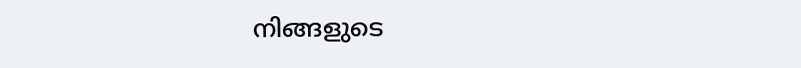നിങ്ങളുടെ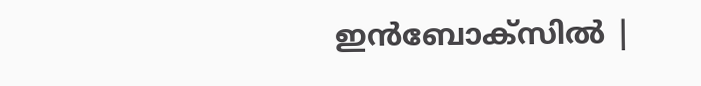ഇൻബോക്സിൽ |